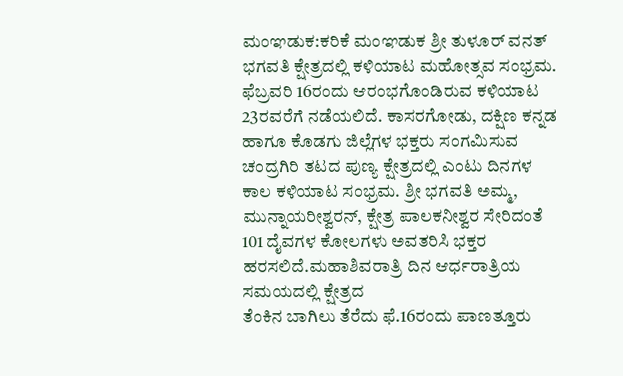ಮಂಞಡುಕ:ಕರಿಕೆ ಮಂಞಡುಕ ಶ್ರೀ ತುಳೂರ್ ವನತ್ ಭಗವತಿ ಕ್ಷೇತ್ರದಲ್ಲಿ ಕಳಿಯಾಟ ಮಹೋತ್ಸವ ಸಂಭ್ರಮ. ಫೆಬ್ರವರಿ 16ರಂದು ಆರಂಭಗೊಂಡಿರುವ ಕಳಿಯಾಟ 23ರವರೆಗೆ ನಡೆಯಲಿದೆ. ಕಾಸರಗೋಡು, ದಕ್ಷಿಣ ಕನ್ನಡ ಹಾಗೂ ಕೊಡಗು ಜಿಲ್ಲೆಗಳ ಭಕ್ತರು ಸಂಗಮಿಸುವ ಚಂದ್ರಗಿರಿ ತಟದ ಪುಣ್ಯ ಕ್ಷೇತ್ರದಲ್ಲಿ ಎಂಟು ದಿನಗಳ ಕಾಲ ಕಳಿಯಾಟ ಸಂಭ್ರಮ. ಶ್ರೀ ಭಗವತಿ ಅಮ್ಮ, ಮುನ್ನಾಯರೀಶ್ವರನ್, ಕ್ಷೇತ್ರ ಪಾಲಕನೀಶ್ವರ ಸೇರಿದಂತೆ 101 ದೈವಗಳ ಕೋಲಗಳು ಅವತರಿಸಿ ಭಕ್ತರ ಹರಸಲಿದೆ.ಮಹಾಶಿವರಾತ್ರಿ ದಿನ ಆರ್ಧರಾತ್ರಿಯ ಸಮಯದಲ್ಲಿ ಕ್ಷೇತ್ರದ
ತೆಂಕಿನ ಬಾಗಿಲು ತೆರೆದು ಫೆ.16ರಂದು ಪಾಣತ್ತೂರು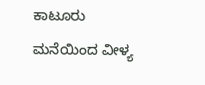ಕಾಟೂರು ಮನೆಯಿಂದ ವೀಳ್ಯ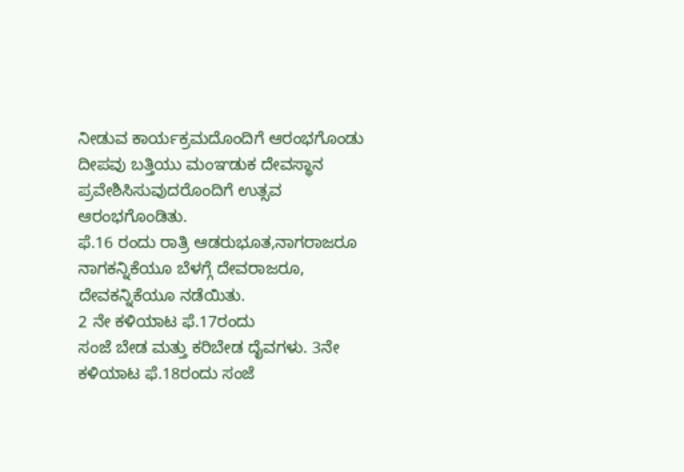ನೀಡುವ ಕಾರ್ಯಕ್ರಮದೊಂದಿಗೆ ಆರಂಭಗೊಂಡು ದೀಪವು ಬತ್ತಿಯು ಮಂಞಡುಕ ದೇವಸ್ಥಾನ ಪ್ರವೇಶಿಸಿಸುವುದರೊಂದಿಗೆ ಉತ್ಸವ ಆರಂಭಗೊಂಡಿತು.
ಫೆ.16 ರಂದು ರಾತ್ರಿ ಆಡರುಭೂತ,ನಾಗರಾಜರೂ ನಾಗಕನ್ನಿಕೆಯೂ ಬೆಳಗ್ಗೆ ದೇವರಾಜರೂ, ದೇವಕನ್ನಿಕೆಯೂ ನಡೆಯಿತು.
2 ನೇ ಕಳಿಯಾಟ ಫೆ.17ರಂದು
ಸಂಜೆ ಬೇಡ ಮತ್ತು ಕರಿಬೇಡ ದೈವಗಳು. 3ನೇ ಕಳಿಯಾಟ ಫೆ.18ರಂದು ಸಂಜೆ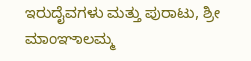ಇರುದೈವಗಳು ಮತ್ತು ಪುರಾಟು, ಶ್ರೀ ಮಾಂಞಾಲಮ್ಮ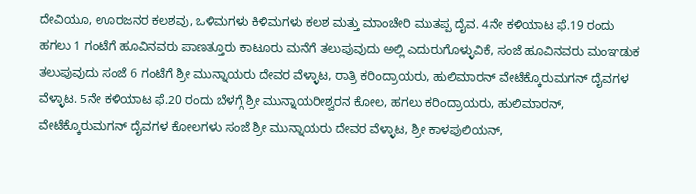ದೇವಿಯೂ, ಊರಜನರ ಕಲಶವು, ಒಳಿಮಗಳು ಕಿಳಿಮಗಳು ಕಲಶ ಮತ್ತು ಮಾಂಚೇರಿ ಮುತಪ್ಪ ದೈವ. 4ನೇ ಕಳಿಯಾಟ ಫೆ.19 ರಂದು ಹಗಲು 1 ಗಂಟೆಗೆ ಹೂವಿನವರು ಪಾಣತ್ತೂರು ಕಾಟೂರು ಮನೆಗೆ ತಲುಪುವುದು ಅಲ್ಲಿ ಎದುರುಗೊಳ್ಳುವಿಕೆ, ಸಂಜೆ ಹೂವಿನವರು ಮಂಞಡುಕ ತಲುಪುವುದು ಸಂಜೆ 6 ಗಂಟೆಗೆ ಶ್ರೀ ಮುನ್ನಾಯರು ದೇವರ ವೆಳ್ಳಾಟ, ರಾತ್ರಿ ಕರಿಂದ್ರಾಯರು, ಹುಲಿಮಾರನ್ ವೇಟೆಕ್ಕೊರುಮಗನ್ ದೈವಗಳ ವೆಳ್ಳಾಟ. 5ನೇ ಕಳಿಯಾಟ ಫೆ.20 ರಂದು ಬೆಳಗ್ಗೆ ಶ್ರೀ ಮುನ್ನಾಯರೀಶ್ವರನ ಕೋಲ, ಹಗಲು ಕರಿಂದ್ರಾಯರು, ಹುಲಿಮಾರನ್, ವೇಟೆಕ್ಕೊರುಮಗನ್ ದೈವಗಳ ಕೋಲಗಳು ಸಂಜೆ ಶ್ರೀ ಮುನ್ನಾಯರು ದೇವರ ವೆಳ್ಳಾಟ, ಶ್ರೀ ಕಾಳಪುಲಿಯನ್,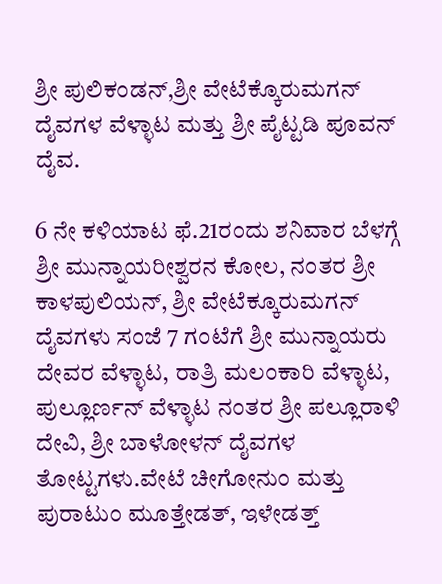ಶ್ರೀ ಪುಲಿಕಂಡನ್,ಶ್ರೀ ವೇಟೆಕ್ಕೊರುಮಗನ್ ದೈವಗಳ ವೆಳ್ಳಾಟ ಮತ್ತು ಶ್ರೀ ಪೈಟ್ಟಡಿ ಪೂವನ್ ದೈವ.

6 ನೇ ಕಳಿಯಾಟ ಫೆ.21ರಂದು ಶನಿವಾರ ಬೆಳಗ್ಗೆ ಶ್ರೀ ಮುನ್ನಾಯರೀಶ್ವರನ ಕೋಲ, ನಂತರ ಶ್ರೀ ಕಾಳಪುಲಿಯನ್, ಶ್ರೀ ವೇಟೆಕ್ಕೂರುಮಗನ್ ದೈವಗಳು ಸಂಜೆ 7 ಗಂಟೆಗೆ ಶ್ರೀ ಮುನ್ನಾಯರು ದೇವರ ವೆಳ್ಳಾಟ, ರಾತ್ರಿ ಮಲಂಕಾರಿ ವೆಳ್ಳಾಟ, ಪುಲ್ಲೂರ್ಣನ್ ವೆಳ್ಳಾಟ ನಂತರ ಶ್ರೀ ಪಲ್ಲೂರಾಳಿ ದೇವಿ, ಶ್ರೀ ಬಾಳೋಳನ್ ದೈವಗಳ ತೋಟ್ಟಗಳು.ವೇಟೆ ಚೀಗೋನುಂ ಮತ್ತು ಪುರಾಟುಂ ಮೂತ್ತೇಡತ್, ಇಳೇಡತ್ತ್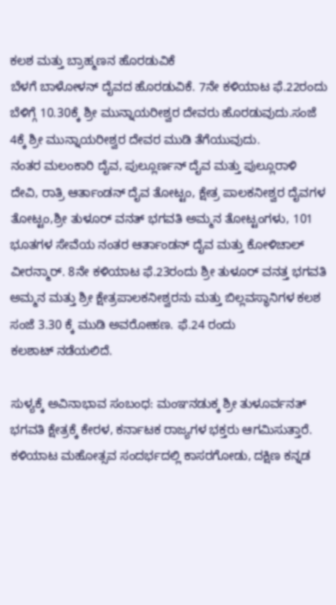ಕಲಶ ಮತ್ತು ಬ್ರಾಹ್ಮಣನ ಹೊರಡುವಿಕೆ
ಬೆಳಗೆ ಬಾಳೋಳನ್ ದೈವದ ಹೊರಡುವಿಕೆ. 7ನೇ ಕಳಿಯಾಟ ಫೆ.22ರಂದು ಬೆಳಿಗ್ಗೆ 10.30ಕ್ಕೆ ಶ್ರೀ ಮುನ್ನಾಯರೀಶ್ವರ ದೇವರು ಹೊರಡುವುದು.ಸಂಜೆ 4ಕ್ಕೆ ಶ್ರೀ ಮುನ್ನಾಯರೀಶ್ವರ ದೇವರ ಮುಡಿ ತೆಗೆಯುವುದು.
ನಂತರ ಮಲಂಕಾರಿ ದೈವ, ಪುಲ್ಲೂರ್ಣನ್ ದೈವ ಮತ್ತು ಪುಲ್ಲೂರಾಳಿ ದೇವಿ, ರಾತ್ರಿ ಆರ್ತಾಂಡನ್ ದೈವ ತೋಟ್ಟಂ, ಕ್ಷೇತ್ರ ಪಾಲಕನೀಶ್ವರ ದೈವಗಳ ತೋಟ್ಟಂ,ಶ್ರೀ ತುಳೂರ್ ವನತ್ ಭಗವತಿ ಅಮ್ಮನ ತೋಟ್ಟಂಗಳು, 101 ಭೂತಗಳ ಸೇವೆಯ ನಂತರ ಆರ್ತಾಂಡನ್ ದೈವ ಮತ್ತು ಕೋಳಿಚಾಲ್ ವೀರನ್ಮಾರ್. 8ನೇ ಕಳಿಯಾಟ ಫೆ.23ರಂದು ಶ್ರೀ ತುಳೂರ್ ವನತ್ತ ಭಗವತಿ ಅಮ್ಮನ ಮತ್ತು ಶ್ರೀ ಕ್ಷೇತ್ರಪಾಲಕನೀಶ್ವರನು ಮತ್ತು ಬಿಲ್ಲವಸ್ಥಾನಿಗಳ ಕಲಶ
ಸಂಜೆ 3.30 ಕ್ಕೆ ಮುಡಿ ಅವರೋಹಣ. ಫೆ.24 ರಂದು
ಕಲಶಾಟ್ ನಡೆಯಲಿದೆ.

ಸುಳ್ಯಕ್ಕೆ ಅವಿನಾಭಾವ ಸಂಬಂಧ: ಮಂಞನಡುಕ್ಕ ಶ್ರೀ ತುಳೂರ್ವನತ್ ಭಗವತಿ ಕ್ಷೇತ್ರಕ್ಕೆ ಕೇರಳ, ಕರ್ನಾಟಕ ರಾಜ್ಯಗಳ ಭಕ್ತರು ಆಗಮಿಸುತ್ತಾರೆ. ಕಳಿಯಾಟ ಮಹೋತ್ಸವ ಸಂದರ್ಭದಲ್ಲಿ ಕಾಸರಗೋಡು, ದಕ್ಷಿಣ ಕನ್ನಡ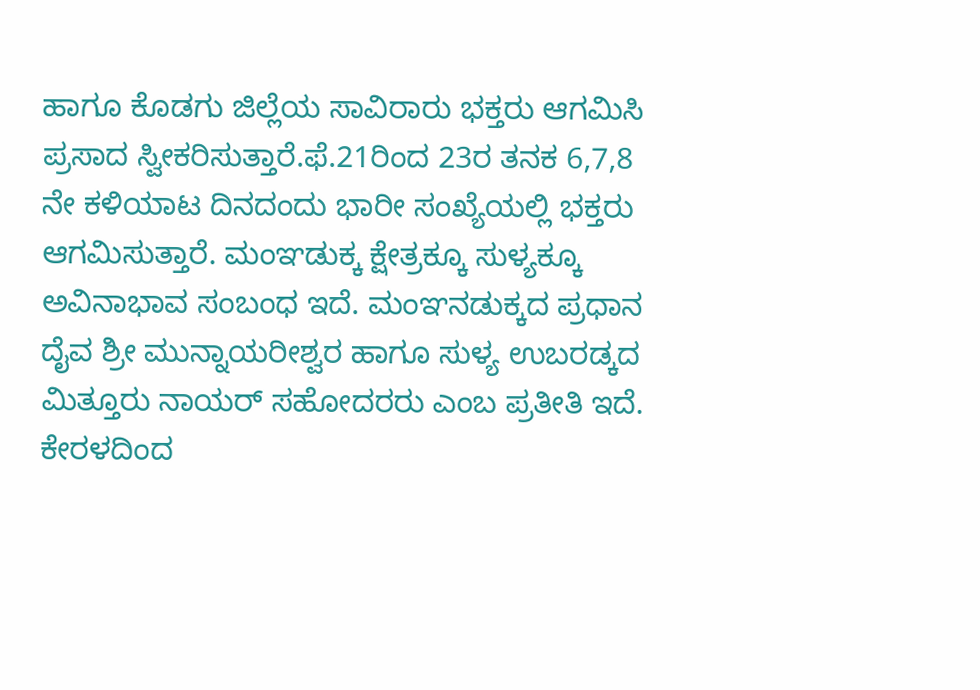ಹಾಗೂ ಕೊಡಗು ಜಿಲ್ಲೆಯ ಸಾವಿರಾರು ಭಕ್ತರು ಆಗಮಿಸಿ ಪ್ರಸಾದ ಸ್ವೀಕರಿಸುತ್ತಾರೆ.ಫೆ.21ರಿಂದ 23ರ ತನಕ 6,7,8 ನೇ ಕಳಿಯಾಟ ದಿನದಂದು ಭಾರೀ ಸಂಖ್ಯೆಯಲ್ಲಿ ಭಕ್ತರು ಆಗಮಿಸುತ್ತಾರೆ. ಮಂಞಡುಕ್ಕ ಕ್ಷೇತ್ರಕ್ಕೂ ಸುಳ್ಯಕ್ಕೂ ಅವಿನಾಭಾವ ಸಂಬಂಧ ಇದೆ. ಮಂಞನಡುಕ್ಕದ ಪ್ರಧಾನ ದೈವ ಶ್ರೀ ಮುನ್ನಾಯರೀಶ್ವರ ಹಾಗೂ ಸುಳ್ಯ ಉಬರಡ್ಕದ ಮಿತ್ತೂರು ನಾಯರ್ ಸಹೋದರರು ಎಂಬ ಪ್ರತೀತಿ ಇದೆ. ಕೇರಳದಿಂದ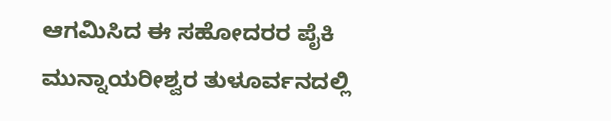ಆಗಮಿಸಿದ ಈ ಸಹೋದರರ ಪೈಕಿ ಮುನ್ನಾಯರೀಶ್ವರ ತುಳೂರ್ವನದಲ್ಲಿ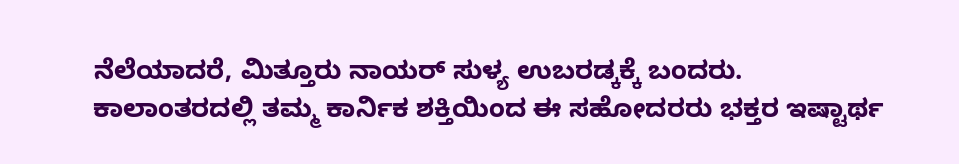ನೆಲೆಯಾದರೆ, ಮಿತ್ತೂರು ನಾಯರ್ ಸುಳ್ಯ ಉಬರಡ್ಕಕ್ಕೆ ಬಂದರು. ಕಾಲಾಂತರದಲ್ಲಿ ತಮ್ಮ ಕಾರ್ನಿಕ ಶಕ್ತಿಯಿಂದ ಈ ಸಹೋದರರು ಭಕ್ತರ ಇಷ್ಟಾರ್ಥ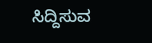ಸಿದ್ದಿಸುವ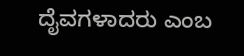ದೈವಗಳಾದರು ಎಂಬ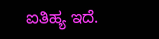ಐತಿಹ್ಯ ಇದೆ.